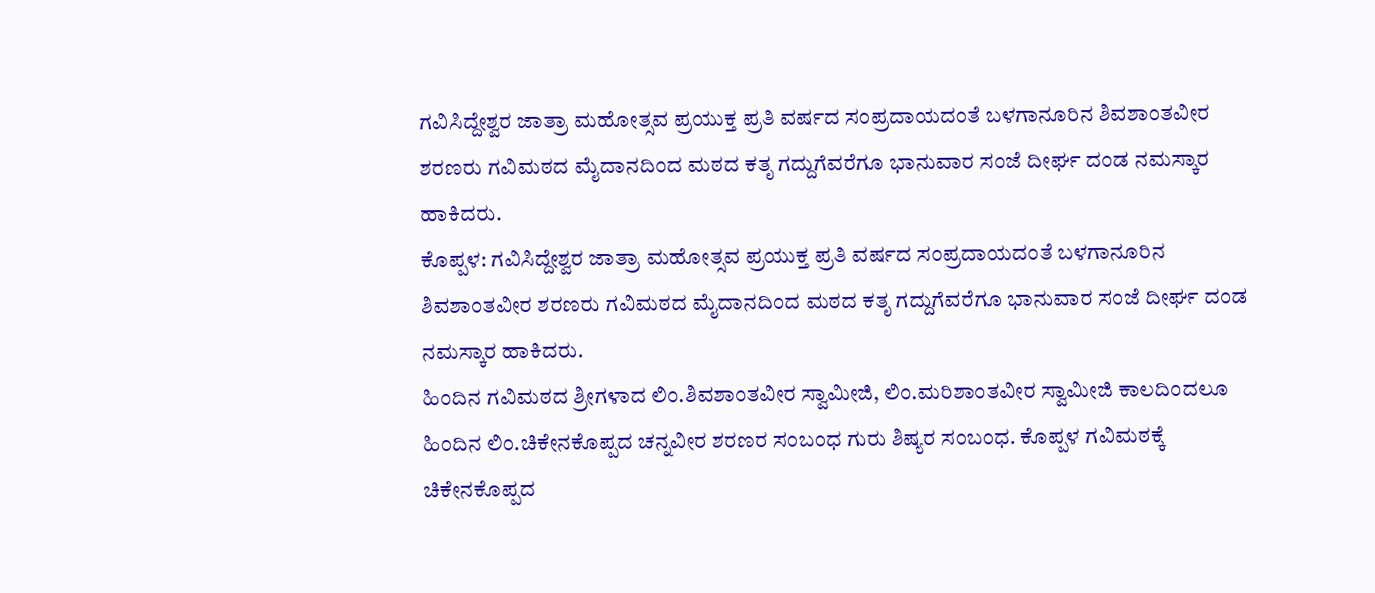ಗವಿಸಿದ್ದೇಶ್ವರ ಜಾತ್ರಾ ಮಹೋತ್ಸವ ಪ್ರಯುಕ್ತ ಪ್ರತಿ ವರ್ಷದ ಸಂಪ್ರದಾಯದಂತೆ ಬಳಗಾನೂರಿನ ಶಿವಶಾಂತವೀರ ಶರಣರು ಗವಿಮಠದ ಮೈದಾನದಿಂದ ಮಠದ ಕತೃ ಗದ್ದುಗೆವರೆಗೂ ಭಾನುವಾರ ಸಂಜೆ ದೀರ್ಘ ದಂಡ ನಮಸ್ಕಾರ ಹಾಕಿದರು.
ಕೊಪ್ಪಳ: ಗವಿಸಿದ್ದೇಶ್ವರ ಜಾತ್ರಾ ಮಹೋತ್ಸವ ಪ್ರಯುಕ್ತ ಪ್ರತಿ ವರ್ಷದ ಸಂಪ್ರದಾಯದಂತೆ ಬಳಗಾನೂರಿನ ಶಿವಶಾಂತವೀರ ಶರಣರು ಗವಿಮಠದ ಮೈದಾನದಿಂದ ಮಠದ ಕತೃ ಗದ್ದುಗೆವರೆಗೂ ಭಾನುವಾರ ಸಂಜೆ ದೀರ್ಘ ದಂಡ ನಮಸ್ಕಾರ ಹಾಕಿದರು.
ಹಿಂದಿನ ಗವಿಮಠದ ಶ್ರೀಗಳಾದ ಲಿಂ.ಶಿವಶಾಂತವೀರ ಸ್ವಾಮೀಜಿ, ಲಿಂ.ಮರಿಶಾಂತವೀರ ಸ್ವಾಮೀಜಿ ಕಾಲದಿಂದಲೂ ಹಿಂದಿನ ಲಿಂ.ಚಿಕೇನಕೊಪ್ಪದ ಚನ್ನವೀರ ಶರಣರ ಸಂಬಂಧ ಗುರು ಶಿಷ್ಯರ ಸಂಬಂಧ. ಕೊಪ್ಪಳ ಗವಿಮಠಕ್ಕೆ ಚಿಕೇನಕೊಪ್ಪದ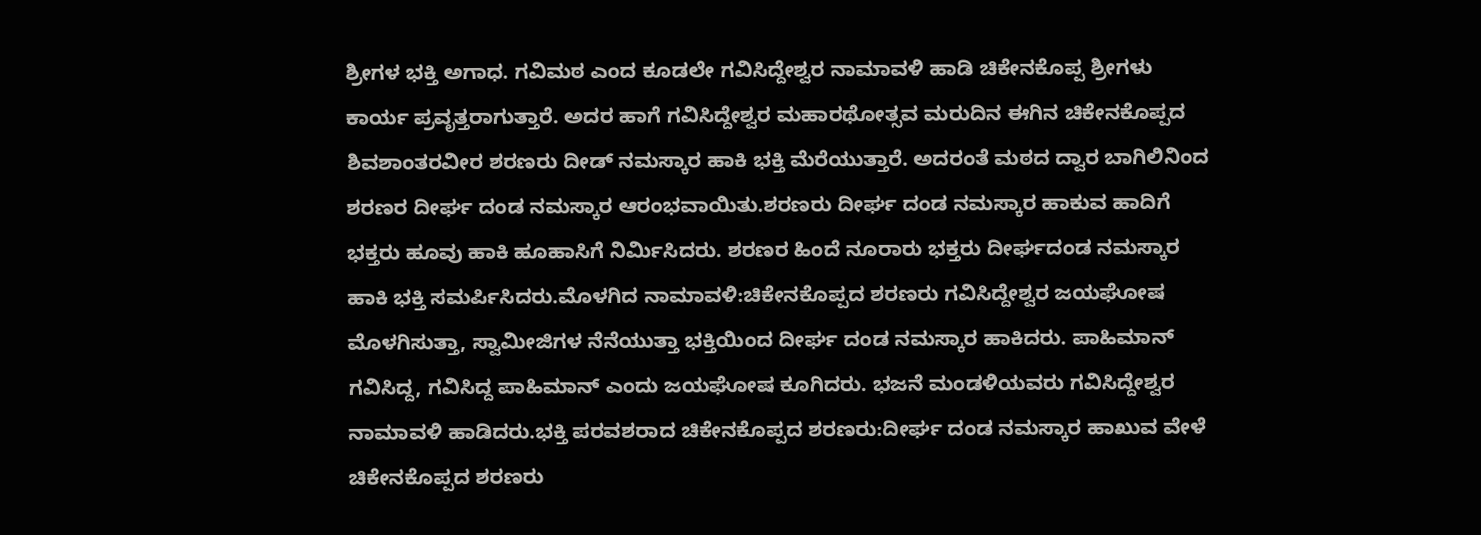ಶ್ರೀಗಳ ಭಕ್ತಿ ಅಗಾಧ. ಗವಿಮಠ ಎಂದ ಕೂಡಲೇ ಗವಿಸಿದ್ದೇಶ್ವರ ನಾಮಾವಳಿ ಹಾಡಿ ಚಿಕೇನಕೊಪ್ಪ ಶ್ರೀಗಳು ಕಾರ್ಯ ಪ್ರವೃತ್ತರಾಗುತ್ತಾರೆ. ಅದರ ಹಾಗೆ ಗವಿಸಿದ್ದೇಶ್ವರ ಮಹಾರಥೋತ್ಸವ ಮರುದಿನ ಈಗಿನ ಚಿಕೇನಕೊಪ್ಪದ ಶಿವಶಾಂತರವೀರ ಶರಣರು ದೀಡ್ ನಮಸ್ಕಾರ ಹಾಕಿ ಭಕ್ತಿ ಮೆರೆಯುತ್ತಾರೆ. ಅದರಂತೆ ಮಠದ ದ್ವಾರ ಬಾಗಿಲಿನಿಂದ ಶರಣರ ದೀರ್ಘ ದಂಡ ನಮಸ್ಕಾರ ಆರಂಭವಾಯಿತು.ಶರಣರು ದೀರ್ಘ ದಂಡ ನಮಸ್ಕಾರ ಹಾಕುವ ಹಾದಿಗೆ ಭಕ್ತರು ಹೂವು ಹಾಕಿ ಹೂಹಾಸಿಗೆ ನಿರ್ಮಿಸಿದರು. ಶರಣರ ಹಿಂದೆ ನೂರಾರು ಭಕ್ತರು ದೀರ್ಘದಂಡ ನಮಸ್ಕಾರ ಹಾಕಿ ಭಕ್ತಿ ಸಮರ್ಪಿಸಿದರು.ಮೊಳಗಿದ ನಾಮಾವಳಿ:ಚಿಕೇನಕೊಪ್ಪದ ಶರಣರು ಗವಿಸಿದ್ದೇಶ್ವರ ಜಯಘೋಷ ಮೊಳಗಿಸುತ್ತಾ, ಸ್ವಾಮೀಜಿಗಳ ನೆನೆಯುತ್ತಾ ಭಕ್ತಿಯಿಂದ ದೀರ್ಘ ದಂಡ ನಮಸ್ಕಾರ ಹಾಕಿದರು. ಪಾಹಿಮಾನ್ ಗವಿಸಿದ್ದ, ಗವಿಸಿದ್ದ ಪಾಹಿಮಾನ್ ಎಂದು ಜಯಘೋಷ ಕೂಗಿದರು. ಭಜನೆ ಮಂಡಳಿಯವರು ಗವಿಸಿದ್ದೇಶ್ವರ ನಾಮಾವಳಿ ಹಾಡಿದರು.ಭಕ್ತಿ ಪರವಶರಾದ ಚಿಕೇನಕೊಪ್ಪದ ಶರಣರು:ದೀರ್ಘ ದಂಡ ನಮಸ್ಕಾರ ಹಾಖುವ ವೇಳೆ ಚಿಕೇನಕೊಪ್ಪದ ಶರಣರು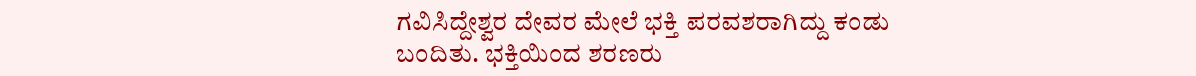ಗವಿಸಿದ್ದೇಶ್ವರ ದೇವರ ಮೇಲೆ ಭಕ್ತಿ ಪರವಶರಾಗಿದ್ದು ಕಂಡು ಬಂದಿತು. ಭಕ್ತಿಯಿಂದ ಶರಣರು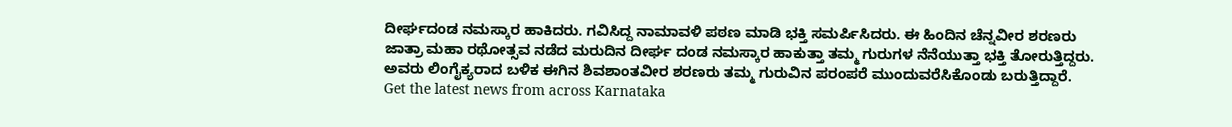ದೀರ್ಘದಂಡ ನಮಸ್ಕಾರ ಹಾಕಿದರು. ಗವಿಸಿದ್ದ ನಾಮಾವಳಿ ಪಠಣ ಮಾಡಿ ಭಕ್ತಿ ಸಮರ್ಪಿಸಿದರು. ಈ ಹಿಂದಿನ ಚೆನ್ನವೀರ ಶರಣರು ಜಾತ್ರಾ ಮಹಾ ರಥೋತ್ಸವ ನಡೆದ ಮರುದಿನ ದೀರ್ಘ ದಂಡ ನಮಸ್ಕಾರ ಹಾಕುತ್ತಾ ತಮ್ಮ ಗುರುಗಳ ನೆನೆಯುತ್ತಾ ಭಕ್ತಿ ತೋರುತ್ತಿದ್ದರು. ಅವರು ಲಿಂಗೈಕ್ಯರಾದ ಬಳಿಕ ಈಗಿನ ಶಿವಶಾಂತವೀರ ಶರಣರು ತಮ್ಮ ಗುರುವಿನ ಪರಂಪರೆ ಮುಂದುವರೆಸಿಕೊಂಡು ಬರುತ್ತಿದ್ದಾರೆ.
Get the latest news from across Karnataka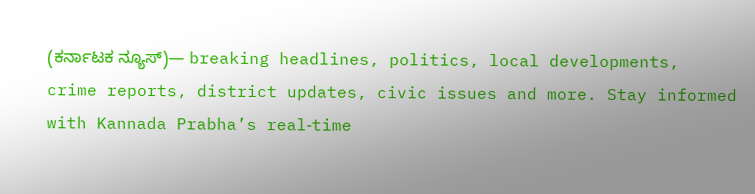(ಕರ್ನಾಟಕ ನ್ಯೂಸ್)— breaking headlines, politics, local developments, crime reports, district updates, civic issues and more. Stay informed with Kannada Prabha’s real‑time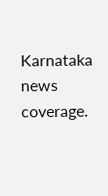Karnataka news coverage.